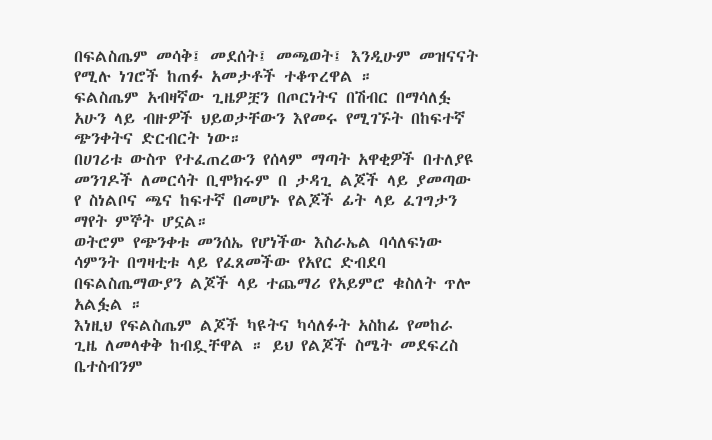በፍልስጤም መሳቅ፤ መደሰት፤ መጫወት፤ እንዲሁም መዝናናት የሚሉ ነገሮች ከጠፉ አመታቶች ተቆጥረዋል ።
ፍልስጤም አብዛኛው ጊዜዎቿን በጦርነትና በሽብር በማሳለፏ አሁን ላይ ብዙዎች ህይወታቸውን እየመሩ የሚገኙት በከፍተኛ ጭንቀትና ድርብርት ነው።
በሀገሪቱ ውስጥ የተፈጠረውን የሰላም ማጣት አዋቂዎች በተለያዩ መንገዶች ለመርሳት ቢሞክሩም በ ታዳጊ ልጆች ላይ ያመጣው የ ስነልቦና ጫና ከፍተኛ በመሆኑ የልጆች ፊት ላይ ፈገግታን ማየት ምኞት ሆኗል።
ወትሮም የጭንቀቱ መንሰኤ የሆነችው እስራኤል ባሳለፍነው ሳምንት በግዛቲቱ ላይ የፈጸመችው የአየር ድብደባ በፍልስጤማውያን ልጆች ላይ ተጨማሪ የአይምሮ ቁስለት ጥሎ አልፏል ።
እነዚህ የፍልስጤም ልጆች ካዩትና ካሳለፉት አስከፊ የመከራ ጊዜ ለመላቀቅ ከብዷቸዋል ። ይህ የልጆች ስሜት መደፍረስ ቤተስብንም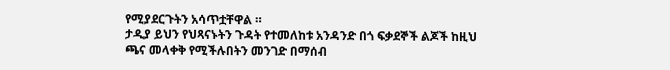የሚያደርጉትን አሳጥቷቸዋል ።
ታዲያ ይህን የህጻናኑትን ጉዳት የተመለከቱ አንዳንድ በጎ ፍቃደኞች ልጆች ከዚህ ጫና መላቀቅ የሚችሉበትን መንገድ በማሰብ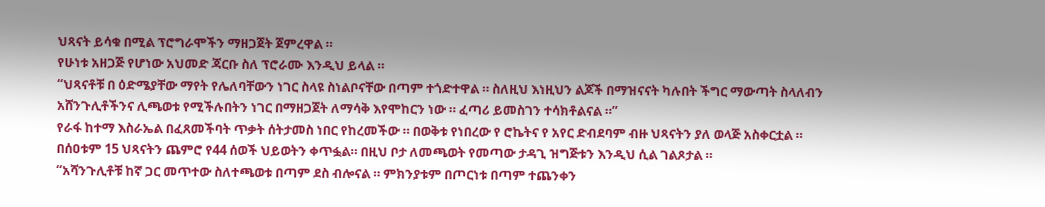ህጻናት ይሳቁ በሚል ፕሮግራሞችን ማዘጋጀት ጀምረዋል ።
የሁነቱ አዘጋጅ የሆነው አህመድ ጃርቡ ስለ ፕሮራሙ እንዲህ ይላል ።
“ህጻናቶቹ በ ዕድሜያቸው ማየት የሌለባቸውን ነገር ስላዩ ስነልቦናቸው በጣም ተጎድተዋል ። ስለዚህ እነዚህን ልጆች በማዝናናት ካሉበት ችግር ማውጣት ስላለብን አሸንጉሊቶችንና ሊጫወቱ የሚችሉበትን ነገር በማዘጋጀት ለማሳቅ እየሞከርን ነው ። ፈጣሪ ይመስገን ተሳክቶልናል ።”
የራፋ ከተማ እስራኤል በፈጸመችባት ጥቃት ሰትታመስ ነበር የከረመችው ። በወቅቱ የነበረው የ ሮኬትና የ አየር ድብደባም ብዙ ህጻናትን ያለ ወላጅ አስቀርቷል ።
በሰዐቱም 15 ህጻናትን ጨምሮ የ44 ሰወች ህይወትን ቀጥፏል። በዚህ ቦታ ለመጫወት የመጣው ታዳጊ ዝግጅቱን እንዲህ ሲል ገልጾታል ።
“አሻንጉሊቶቹ ከኛ ጋር መጥተው ስለተጫወቱ በጣም ደስ ብሎናል ። ምክንያቱም በጦርነቱ በጣም ተጨንቀን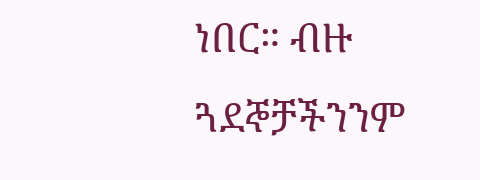ነበር። ብዙ ጓደኞቻችንንም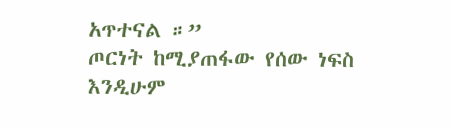አጥተናል ።”
ጦርነት ከሚያጠፋው የሰው ነፍስ እንዲሁም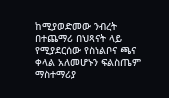ከሚያወድመው ንብረት በተጨማሪ በህጻናት ላይ የሚያደርሰው የስነልቦና ጫና ቀላል አለመሆኑን ፍልስጤም ማስተማሪያ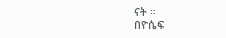ናት ።
በዮሴፍ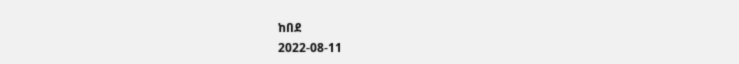ከበደ
2022-08-11